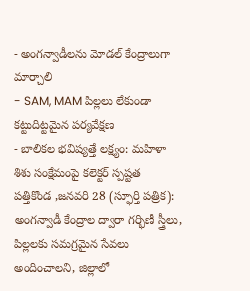- అంగన్వాడీలను మోడల్ కేంద్రాలుగా మార్చాలి
- SAM, MAM పిల్లలు లేకుండా కట్టుదిట్టమైన పర్యవేక్షణ
- బాలికల భవిష్యత్తే లక్ష్యం: మహిళా శిశు సంక్షేమంపై కలెక్టర్ స్పష్టత
పత్తికొండ ,జనవరి 28 (స్ఫూర్తి పత్రిక):
అంగన్వాడీ కేంద్రాల ద్వారా గర్భిణీ స్త్రీలు, పిల్లలకు సమగ్రమైన సేవలు అందించాలని, జిల్లాలో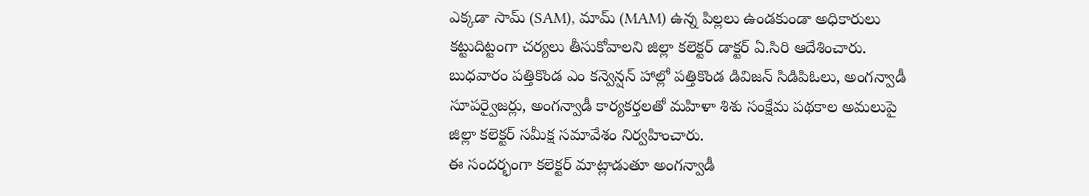ఎక్కడా సామ్ (SAM), మామ్ (MAM) ఉన్న పిల్లలు ఉండకుండా అధికారులు కట్టుదిట్టంగా చర్యలు తీసుకోవాలని జిల్లా కలెక్టర్ డాక్టర్ ఏ.సిరి ఆదేశించారు.
బుధవారం పత్తికొండ ఎం కన్వెన్షన్ హాల్లో పత్తికొండ డివిజన్ సిడిపిఓలు, అంగన్వాడీ సూపర్వైజర్లు, అంగన్వాడీ కార్యకర్తలతో మహిళా శిశు సంక్షేమ పథకాల అమలుపై జిల్లా కలెక్టర్ సమీక్ష సమావేశం నిర్వహించారు.
ఈ సందర్భంగా కలెక్టర్ మాట్లాడుతూ అంగన్వాడీ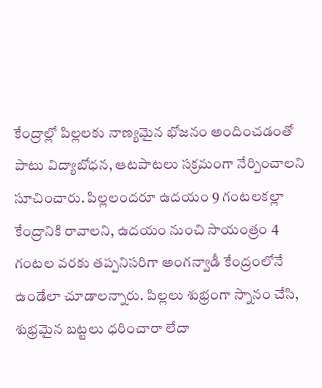కేంద్రాల్లో పిల్లలకు నాణ్యమైన భోజనం అందించడంతో పాటు విద్యాబోధన, ఆటపాటలు సక్రమంగా నేర్పించాలని సూచించారు. పిల్లలందరూ ఉదయం 9 గంటలకల్లా కేంద్రానికి రావాలని, ఉదయం నుంచి సాయంత్రం 4 గంటల వరకు తప్పనిసరిగా అంగన్వాడీ కేంద్రంలోనే ఉండేలా చూడాలన్నారు. పిల్లలు శుభ్రంగా స్నానం చేసి, శుభ్రమైన బట్టలు ధరించారా లేదా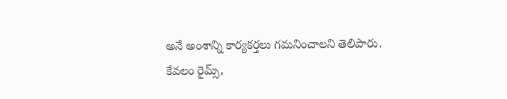అనే అంశాన్ని కార్యకర్తలు గమనించాలని తెలిపారు.
కేవలం రైమ్స్,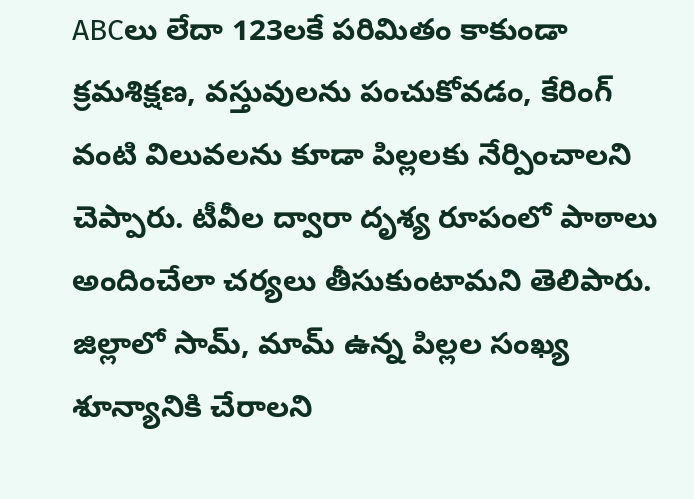ABCలు లేదా 123లకే పరిమితం కాకుండా క్రమశిక్షణ, వస్తువులను పంచుకోవడం, కేరింగ్ వంటి విలువలను కూడా పిల్లలకు నేర్పించాలని చెప్పారు. టీవీల ద్వారా దృశ్య రూపంలో పాఠాలు అందించేలా చర్యలు తీసుకుంటామని తెలిపారు. జిల్లాలో సామ్, మామ్ ఉన్న పిల్లల సంఖ్య శూన్యానికి చేరాలని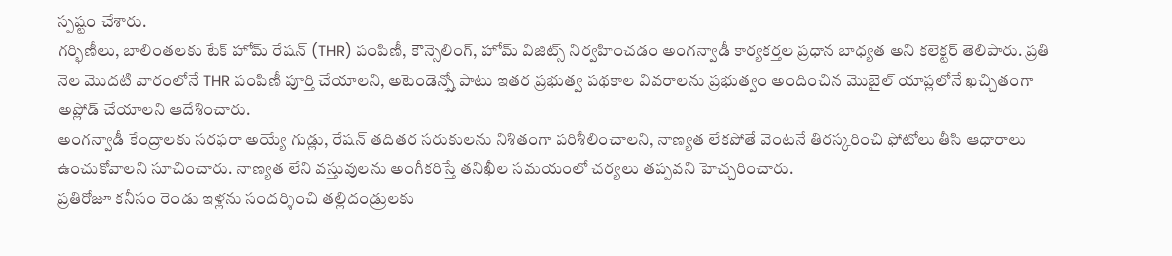స్పష్టం చేశారు.
గర్భిణీలు, బాలింతలకు టేక్ హోమ్ రేషన్ (THR) పంపిణీ, కౌన్సెలింగ్, హోమ్ విజిట్స్ నిర్వహించడం అంగన్వాడీ కార్యకర్తల ప్రధాన బాధ్యత అని కలెక్టర్ తెలిపారు. ప్రతి నెల మొదటి వారంలోనే THR పంపిణీ పూర్తి చేయాలని, అటెండెన్స్తో పాటు ఇతర ప్రభుత్వ పథకాల వివరాలను ప్రభుత్వం అందించిన మొబైల్ యాప్లలోనే ఖచ్చితంగా అప్లోడ్ చేయాలని ఆదేశించారు.
అంగన్వాడీ కేంద్రాలకు సరఫరా అయ్యే గుడ్లు, రేషన్ తదితర సరుకులను నిశితంగా పరిశీలించాలని, నాణ్యత లేకపోతే వెంటనే తిరస్కరించి ఫోటోలు తీసి ఆధారాలు ఉంచుకోవాలని సూచించారు. నాణ్యత లేని వస్తువులను అంగీకరిస్తే తనిఖీల సమయంలో చర్యలు తప్పవని హెచ్చరించారు.
ప్రతిరోజూ కనీసం రెండు ఇళ్లను సందర్శించి తల్లిదండ్రులకు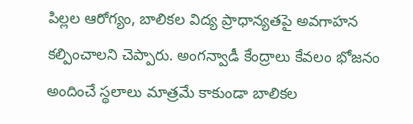పిల్లల ఆరోగ్యం, బాలికల విద్య ప్రాధాన్యతపై అవగాహన కల్పించాలని చెప్పారు. అంగన్వాడీ కేంద్రాలు కేవలం భోజనం అందించే స్థలాలు మాత్రమే కాకుండా బాలికల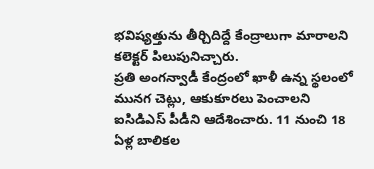భవిష్యత్తును తీర్చిదిద్దే కేంద్రాలుగా మారాలని కలెక్టర్ పిలుపునిచ్చారు.
ప్రతి అంగన్వాడీ కేంద్రంలో ఖాళీ ఉన్న స్థలంలో మునగ చెట్లు, ఆకుకూరలు పెంచాలని ఐసిడిఎస్ పీడీని ఆదేశించారు. 11 నుంచి 18 ఏళ్ల బాలికల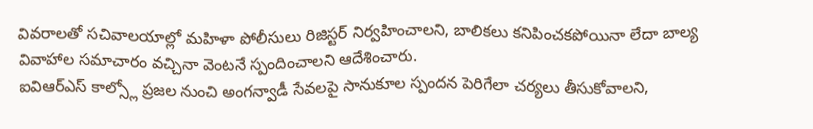వివరాలతో సచివాలయాల్లో మహిళా పోలీసులు రిజిస్టర్ నిర్వహించాలని, బాలికలు కనిపించకపోయినా లేదా బాల్య వివాహాల సమాచారం వచ్చినా వెంటనే స్పందించాలని ఆదేశించారు.
ఐవిఆర్ఎస్ కాల్స్లో ప్రజల నుంచి అంగన్వాడీ సేవలపై సానుకూల స్పందన పెరిగేలా చర్యలు తీసుకోవాలని,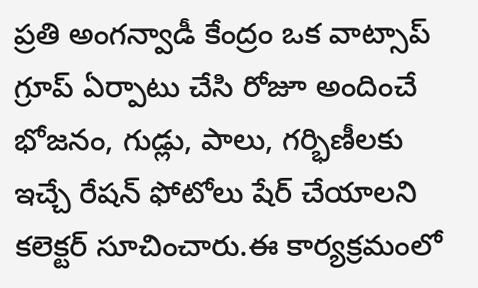ప్రతి అంగన్వాడీ కేంద్రం ఒక వాట్సాప్ గ్రూప్ ఏర్పాటు చేసి రోజూ అందించే భోజనం, గుడ్లు, పాలు, గర్భిణీలకు ఇచ్చే రేషన్ ఫోటోలు షేర్ చేయాలని కలెక్టర్ సూచించారు.ఈ కార్యక్రమంలో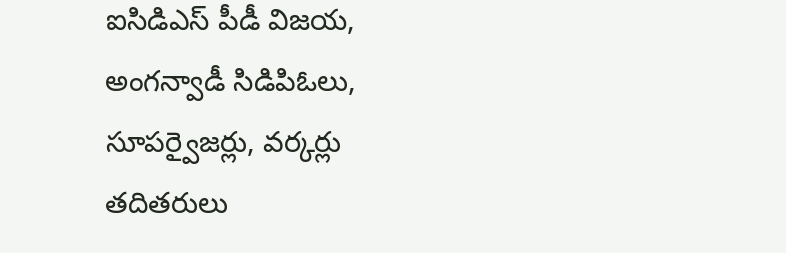ఐసిడిఎస్ పీడీ విజయ, అంగన్వాడీ సిడిపిఓలు, సూపర్వైజర్లు, వర్కర్లు తదితరులు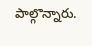పాల్గొన్నారు.